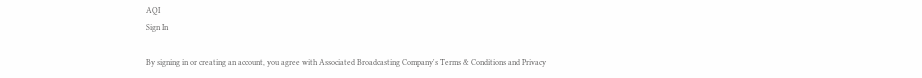AQI
Sign In

By signing in or creating an account, you agree with Associated Broadcasting Company's Terms & Conditions and Privacy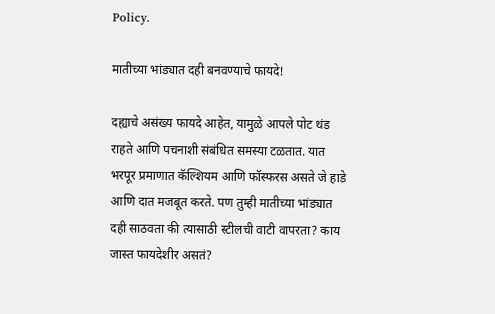Policy.

मातीच्या भांड्यात दही बनवण्याचे फायदे!

दह्याचे असंख्य फायदे आहेत, यामुळे आपले पोट थंड राहते आणि पचनाशी संबंधित समस्या टळतात. यात भरपूर प्रमाणात कॅल्शियम आणि फॉस्फरस असते जे हाडे आणि दात मजबूत करते. पण तुम्ही मातीच्या भांड्यात दही साठवता की त्यासाठी स्टीलची वाटी वापरता? काय जास्त फायदेशीर असतं?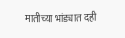मातीच्या भांड्यात दही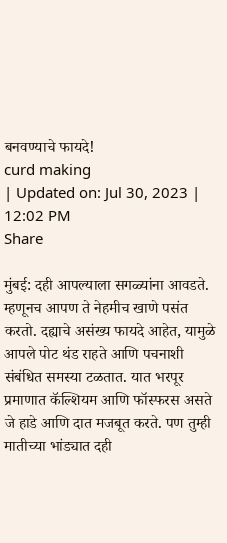बनवण्याचे फायदे!
curd making
| Updated on: Jul 30, 2023 | 12:02 PM
Share

मुंबई: दही आपल्याला सगळ्यांना आवडते. म्हणूनच आपण ते नेहमीच खाणे पसंत करतो. दह्याचे असंख्य फायदे आहेत, यामुळे आपले पोट थंड राहते आणि पचनाशी संबंधित समस्या टळतात. यात भरपूर प्रमाणात कॅल्शियम आणि फॉस्फरस असते जे हाडे आणि दात मजबूत करते. पण तुम्ही मातीच्या भांड्यात दही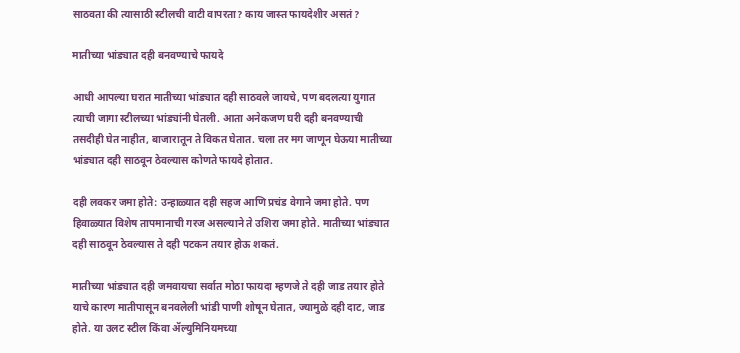साठवता की त्यासाठी स्टीलची वाटी वापरता? काय जास्त फायदेशीर असतं?

मातीच्या भांड्यात दही बनवण्याचे फायदे

आधी आपल्या घरात मातीच्या भांड्यात दही साठवले जायचे, पण बदलत्या युगात त्याची जागा स्टीलच्या भांड्यांनी घेतली. आता अनेकजण घरी दही बनवण्याची तसदीही घेत नाहीत, बाजारातून ते विकत घेतात. चला तर मग जाणून घेऊया मातीच्या भांड्यात दही साठवून ठेवल्यास कोणते फायदे होतात.

दही लवकर जमा होते: उन्हाळ्यात दही सहज आणि प्रचंड वेगाने जमा होते. पण हिवाळ्यात विशेष तापमानाची गरज असल्याने ते उशिरा जमा होते. मातीच्या भांड्यात दही साठवून ठेवल्यास ते दही पटकन तयार होऊ शकतं.

मातीच्या भांड्यात दही जमवायचा सर्वात मोठा फायदा म्हणजे ते दही जाड तयार होते याचे कारण मातीपासून बनवलेली भांडी पाणी शोषून घेतात, ज्यामुळे दही दाट, जाड होते. या उलट स्टील किंवा ॲल्युमिनियमच्या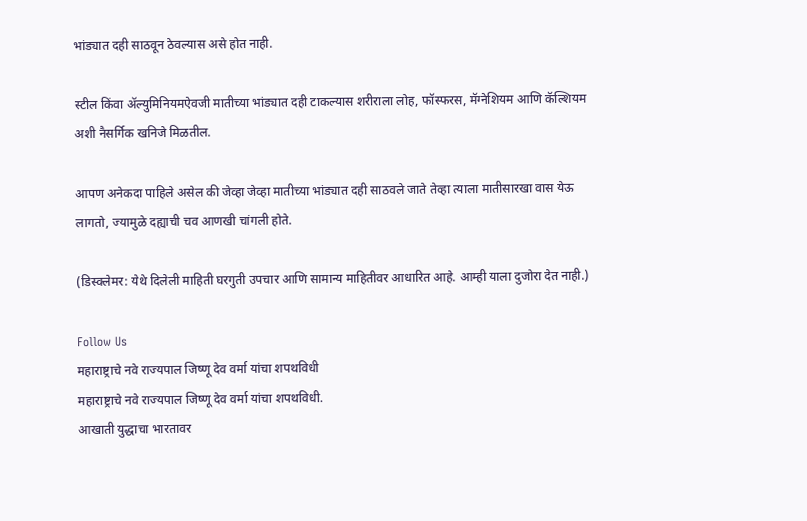भांड्यात दही साठवून ठेवल्यास असे होत नाही.

स्टील किंवा ॲल्युमिनियमऐवजी मातीच्या भांड्यात दही टाकल्यास शरीराला लोह, फॉस्फरस, मॅग्नेशियम आणि कॅल्शियम अशी नैसर्गिक खनिजे मिळतील.

आपण अनेकदा पाहिले असेल की जेव्हा जेव्हा मातीच्या भांड्यात दही साठवले जाते तेव्हा त्याला मातीसारखा वास येऊ लागतो, ज्यामुळे दह्याची चव आणखी चांगली होते.

(डिस्क्लेमर: येथे दिलेली माहिती घरगुती उपचार आणि सामान्य माहितीवर आधारित आहे. आम्ही याला दुजोरा देत नाही.)

Follow Us
महाराष्ट्राचे नवे राज्यपाल जिष्णू देव वर्मा यांचा शपथविधी
महाराष्ट्राचे नवे राज्यपाल जिष्णू देव वर्मा यांचा शपथविधी.
आखाती युद्धाचा भारतावर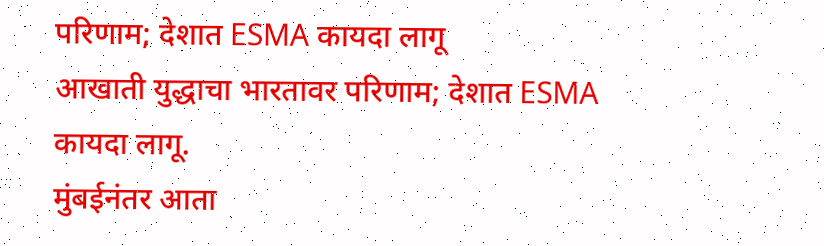परिणाम; देशात ESMA कायदा लागू
आखाती युद्धाचा भारतावर परिणाम; देशात ESMA कायदा लागू.
मुंबईनंतर आता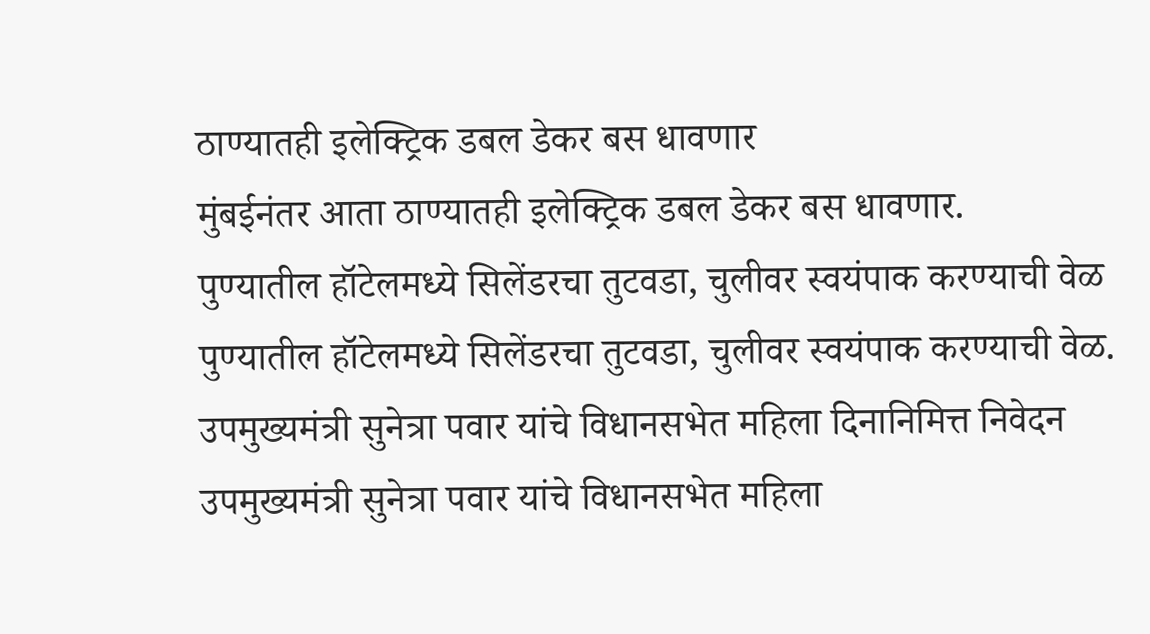ठाण्यातही इलेक्ट्रिक डबल डेकर बस धावणार
मुंबईनंतर आता ठाण्यातही इलेक्ट्रिक डबल डेकर बस धावणार.
पुण्यातील हॉटेलमध्ये सिलेंडरचा तुटवडा, चुलीवर स्वयंपाक करण्याची वेळ
पुण्यातील हॉटेलमध्ये सिलेंडरचा तुटवडा, चुलीवर स्वयंपाक करण्याची वेळ.
उपमुख्यमंत्री सुनेत्रा पवार यांचे विधानसभेत महिला दिनानिमित्त निवेदन
उपमुख्यमंत्री सुनेत्रा पवार यांचे विधानसभेत महिला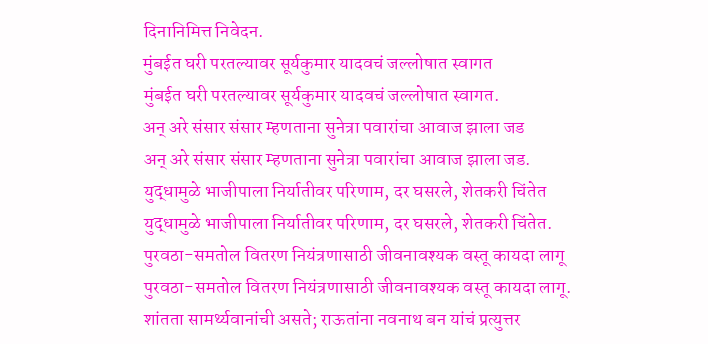दिनानिमित्त निवेदन.
मुंबईत घरी परतल्यावर सूर्यकुमार यादवचं जल्लोषात स्वागत
मुंबईत घरी परतल्यावर सूर्यकुमार यादवचं जल्लोषात स्वागत.
अन् अरे संसार संसार म्हणताना सुनेत्रा पवारांचा आवाज झाला जड
अन् अरे संसार संसार म्हणताना सुनेत्रा पवारांचा आवाज झाला जड.
युद्धामुळे भाजीपाला निर्यातीवर परिणाम, दर घसरले, शेतकरी चिंतेत
युद्धामुळे भाजीपाला निर्यातीवर परिणाम, दर घसरले, शेतकरी चिंतेत.
पुरवठा-समतोल वितरण नियंत्रणासाठी जीवनावश्यक वस्तू कायदा लागू
पुरवठा-समतोल वितरण नियंत्रणासाठी जीवनावश्यक वस्तू कायदा लागू.
शांतता सामर्थ्यवानांची असते; राऊतांना नवनाथ बन यांचं प्रत्युत्तर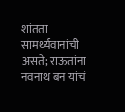शांतता सामर्थ्यवानांची असते; राऊतांना नवनाथ बन यांचं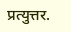प्रत्युत्तर.